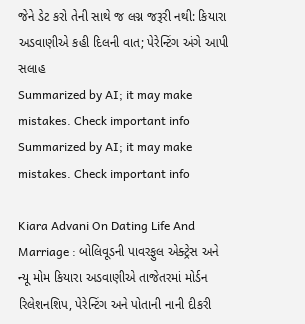જેને ડેટ કરો તેની સાથે જ લગ્ન જરૂરી નથી: કિયારા અડવાણીએ કહી દિલની વાત; પેરેન્ટિંગ અંગે આપી સલાહ
Summarized by AI; it may make mistakes. Check important info
Summarized by AI; it may make mistakes. Check important info

Kiara Advani On Dating Life And Marriage : બોલિવૂડની પાવરફુલ એક્ટ્રેસ અને ન્યૂ મોમ કિયારા અડવાણીએ તાજેતરમાં મોર્ડન રિલેશનશિપ, પેરેન્ટિંગ અને પોતાની નાની દીકરી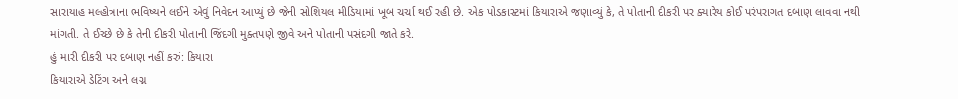સારાયાહ મલ્હોત્રાના ભવિષ્યને લઈને એવું નિવેદન આપ્યું છે જેની સોશિયલ મીડિયામાં ખૂબ ચર્ચા થઈ રહી છે. એક પોડકાસ્ટમાં કિયારાએ જણાવ્યું કે, તે પોતાની દીકરી પર ક્યારેય કોઈ પરંપરાગત દબાણ લાવવા નથી માંગતી. તે ઈચ્છે છે કે તેની દીકરી પોતાની જિંદગી મુક્તપણે જીવે અને પોતાની પસંદગી જાતે કરે.
હું મારી દીકરી પર દબાણ નહીં કરું: કિયારા
કિયારાએ ડેટિંગ અને લગ્ન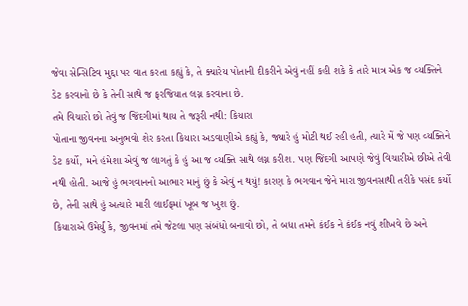જેવા સેન્સિટિવ મુદ્દા પર વાત કરતા કહ્યું કે, તે ક્યારેય પોતાની દીકરીને એવું નહીં કહી શકે કે તારે માત્ર એક જ વ્યક્તિને ડેટ કરવાનો છે કે તેની સાથે જ ફરજિયાત લગ્ન કરવાના છે.
તમે વિચારો છો તેવું જ જિંદગીમાં થાય તે જરૂરી નથી: કિયારા
પોતાના જીવનના અનુભવો શેર કરતા કિયારા અડવાણીએ કહ્યું કે, જ્યારે હું મોટી થઈ રહી હતી, ત્યારે મેં જે પણ વ્યક્તિને ડેટ કર્યો, મને હંમેશા એવું જ લાગતું કે હું આ જ વ્યક્તિ સાથે લગ્ન કરીશ. પણ જિંદગી આપણે જેવું વિચારીએ છીએ તેવી નથી હોતી. આજે હું ભગવાનનો આભાર માનું છું કે એવું ન થયું! કારણ કે ભગવાન જેને મારા જીવનસાથી તરીકે પસંદ કર્યો છે, તેની સાથે હું અત્યારે મારી લાઈફમાં ખૂબ જ ખુશ છું.
કિયારાએ ઉમેર્યું કે, જીવનમાં તમે જેટલા પણ સંબંધો બનાવો છો, તે બધા તમને કંઈક ને કંઈક નવું શીખવે છે અને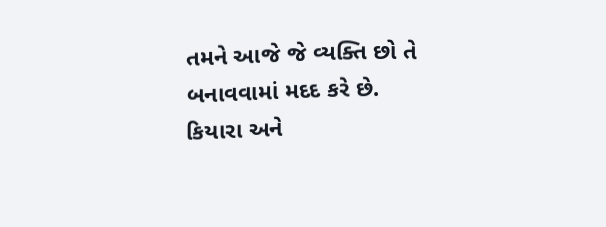તમને આજે જે વ્યક્તિ છો તે બનાવવામાં મદદ કરે છે.
કિયારા અને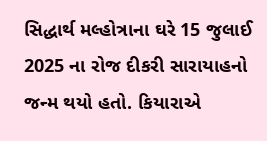સિદ્ધાર્થ મલ્હોત્રાના ઘરે 15 જુલાઈ 2025 ના રોજ દીકરી સારાયાહનો જન્મ થયો હતો. કિયારાએ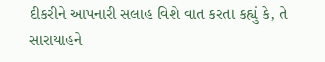દીકરીને આપનારી સલાહ વિશે વાત કરતા કહ્યું કે, તે સારાયાહને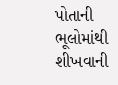પોતાની ભૂલોમાંથી શીખવાની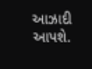આઝાદી આપશે.